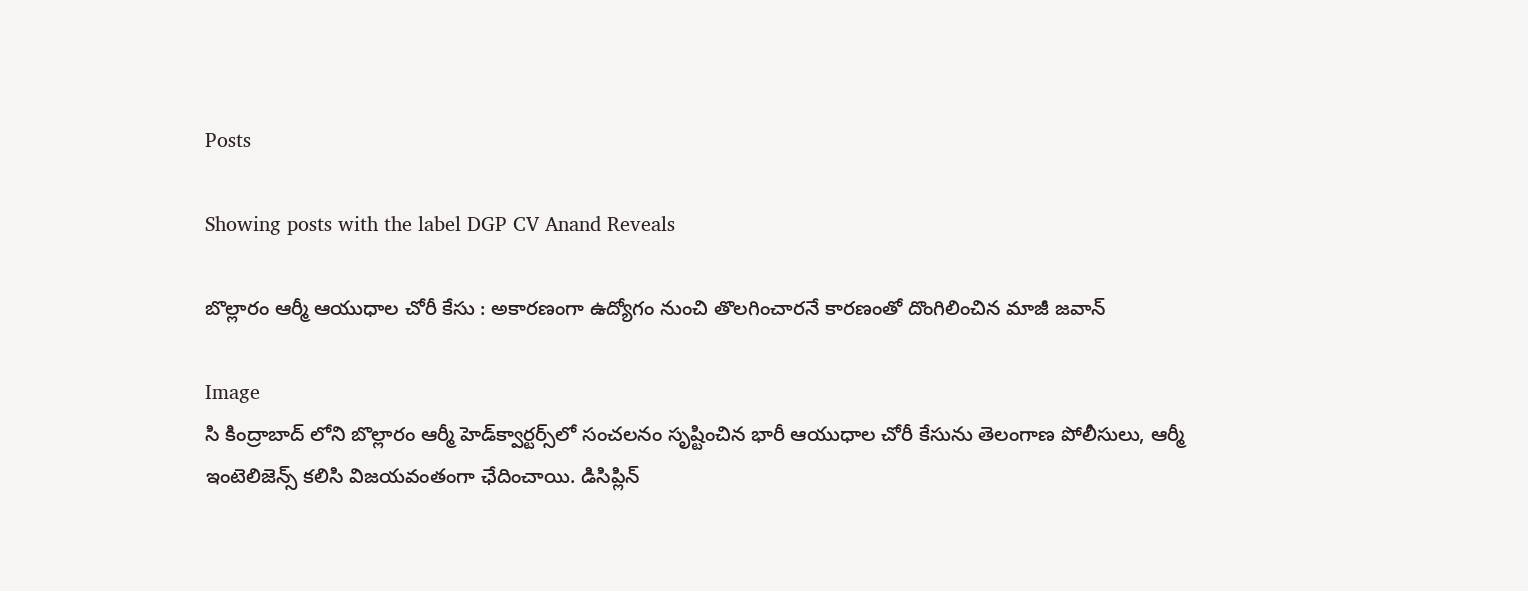Posts

Showing posts with the label DGP CV Anand Reveals

బొల్లారం ఆర్మీ ఆయుధాల చోరీ కేసు : అకారణంగా ఉద్యోగం నుంచి తొలగించారనే కారణంతో దొంగిలించిన మాజీ జవాన్

Image
సి కింద్రాబాద్ లోని బొల్లారం ఆర్మీ హెడ్‌క్వార్టర్స్‌లో సంచలనం సృష్టించిన భారీ ఆయుధాల చోరీ కేసును తెలంగాణ పోలీసులు, ఆర్మీ ఇంటెలిజెన్స్ కలిసి విజయవంతంగా ఛేదించాయి. డిసిప్లిన్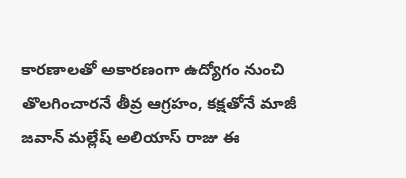కారణాలతో అకారణంగా ఉద్యోగం నుంచి తొలగించారనే తీవ్ర ఆగ్రహం, కక్షతోనే మాజీ జవాన్ మల్లేష్ అలియాస్ రాజు ఈ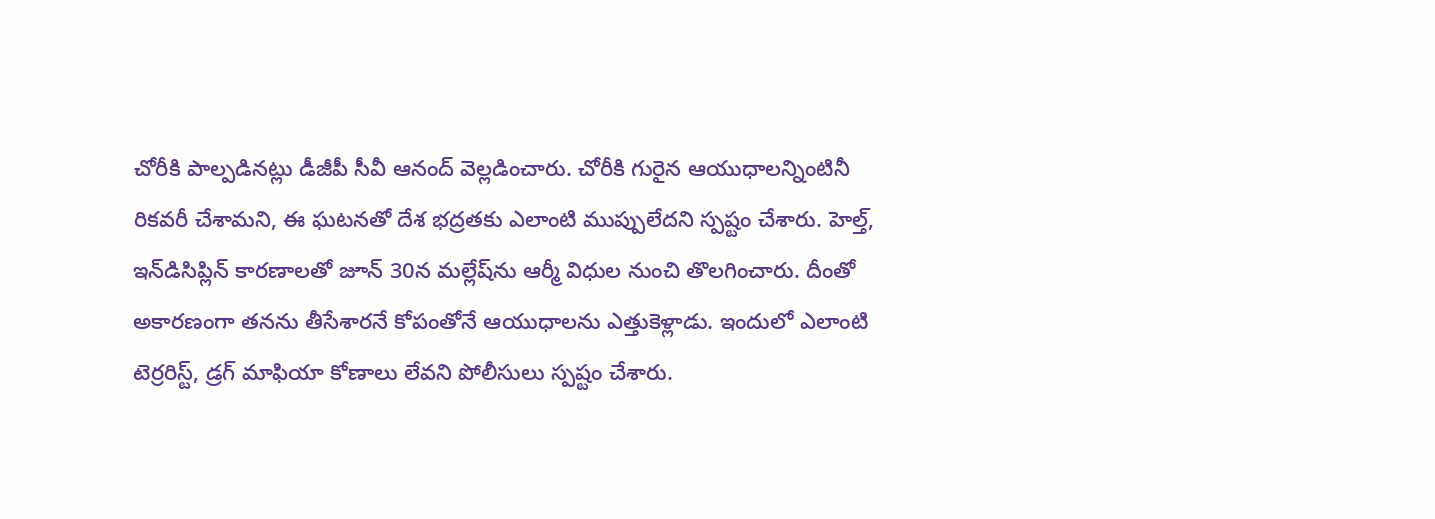చోరీకి పాల్పడినట్లు డీజీపీ సీవీ ఆనంద్ వెల్లడించారు. చోరీకి గురైన ఆయుధాలన్నింటినీ రికవరీ చేశామని, ఈ ఘటనతో దేశ భద్రతకు ఎలాంటి ముప్పులేదని స్పష్టం చేశారు. హెల్త్, ఇన్‌డిసిప్లిన్ కారణాలతో జూన్ 30న మల్లేష్‌ను ఆర్మీ విధుల నుంచి తొలగించారు. దీంతో అకారణంగా తనను తీసేశారనే కోపంతోనే ఆయుధాలను ఎత్తుకెళ్లాడు. ఇందులో ఎలాంటి టెర్రరిస్ట్, డ్రగ్ మాఫియా కోణాలు లేవని పోలీసులు స్పష్టం చేశారు.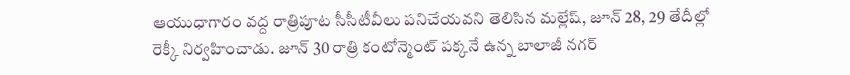ఆయుధాగారం వద్ద రాత్రిపూట సీసీటీవీలు పనిచేయవని తెలిసిన మల్లేష్, జూన్ 28, 29 తేదీల్లో రెక్కీ నిర్వహించాడు. జూన్ 30 రాత్రి కంటోన్మెంట్ పక్కనే ఉన్న బాలాజీ నగర్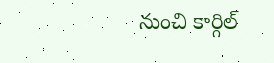నుంచి కార్గిల్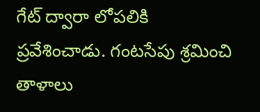గేట్ ద్వారా లోపలికి ప్రవేశించాడు. గంటసేపు శ్రమించి తాళాలు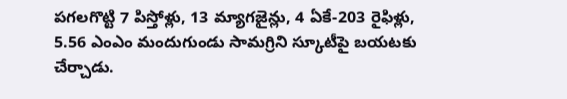పగలగొట్టి 7 పిస్తోళ్లు, 13 మ్యాగజైన్లు, 4 ఏకే-203 రైఫిళ్లు, 5.56 ఎంఎం మందుగుండు సామగ్రిని స్కూటీపై బయటకు చేర్చాడు.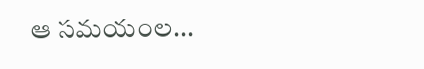ఆ సమయంల...